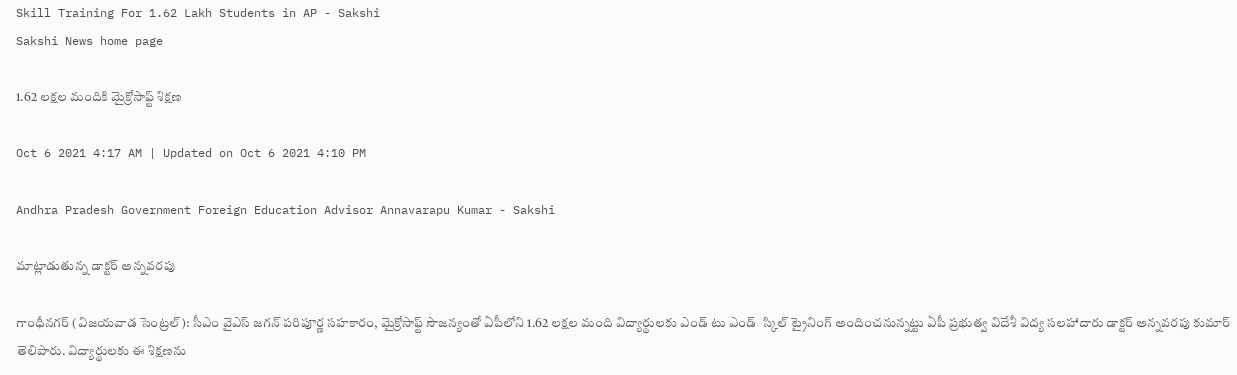Skill Training For 1.62 Lakh Students in AP - Sakshi
Sakshi News home page

1.62 లక్షల మందికి మైక్రోసాఫ్ట్‌ శిక్షణ

Oct 6 2021 4:17 AM | Updated on Oct 6 2021 4:10 PM

Andhra Pradesh Government Foreign Education Advisor Annavarapu Kumar - Sakshi

మాట్లాడుతున్న డాక్టర్‌ అన్నవరపు

గాంధీనగర్‌ (విజయవాడ సెంట్రల్‌): సీఎం వైఎస్‌ జగన్‌ పరిపూర్ణ సహకారం, మైక్రోసాఫ్ట్‌ సౌజన్యంతో ఏపీలోని 1.62 లక్షల మంది విద్యార్థులకు ఎండ్‌ టు ఎండ్‌  స్కిల్‌ ట్రైనింగ్‌ అందించనున్నట్టు ఏపీ ప్రభుత్వ విదేశీ విద్య సలహాదారు డాక్టర్‌ అన్నవరపు కుమార్‌ తెలిపారు. విద్యార్థులకు ఈ శిక్షణను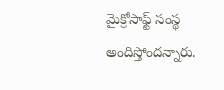మైక్రోసాఫ్ట్‌ సంస్థ అందిస్తోందన్నారు.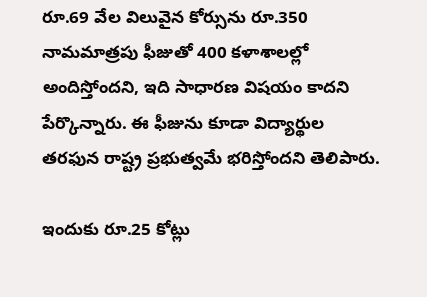రూ.69 వేల విలువైన కోర్సును రూ.350 నామమాత్రపు ఫీజుతో 400 కళాశాలల్లో అందిస్తోందని, ఇది సాధారణ విషయం కాదని పేర్కొన్నారు. ఈ ఫీజును కూడా విద్యార్థుల తరఫున రాష్ట్ర ప్రభుత్వమే భరిస్తోందని తెలిపారు.

ఇందుకు రూ.25 కోట్లు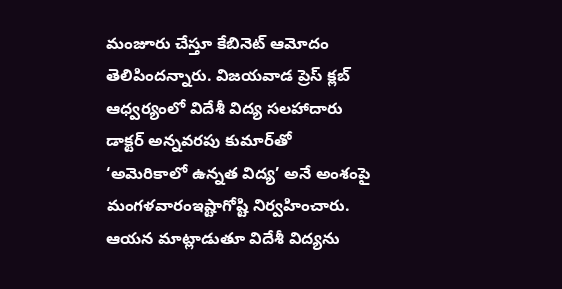మంజూరు చేస్తూ కేబినెట్‌ ఆమోదం తెలిపిందన్నారు. విజయవాడ ప్రెస్‌ క్లబ్‌ ఆధ్వర్యంలో విదేశీ విద్య సలహాదారు డాక్టర్‌ అన్నవరపు కుమార్‌తో ‘అమెరికాలో ఉన్నత విద్య’ అనే అంశంపై మంగళవారంఇష్టాగోష్టి నిర్వహించారు. ఆయన మాట్లాడుతూ విదేశీ విద్యను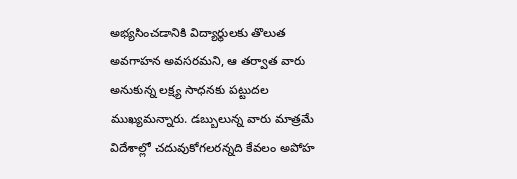అభ్యసించడానికి విద్యార్థులకు తొలుత అవగాహన అవసరమని, ఆ తర్వాత వారు అనుకున్న లక్ష్య సాధనకు పట్టుదల ముఖ్యమన్నారు. డబ్బులున్న వారు మాత్రమే విదేశాల్లో చదువుకోగలరన్నది కేవలం అపోహ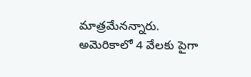మాత్రమేనన్నారు. అమెరికాలో 4 వేలకు పైగా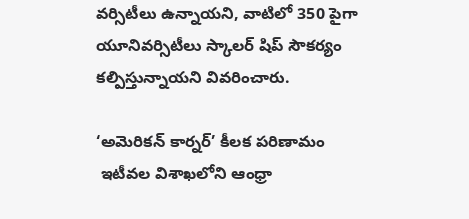వర్సిటీలు ఉన్నాయని, వాటిలో 350 పైగా యూనివర్సిటీలు స్కాలర్‌ షిప్‌ సౌకర్యం కల్పిస్తున్నాయని వివరించారు.

‘అమెరికన్‌ కార్నర్‌’ కీలక పరిణామం
 ఇటీవల విశాఖలోని ఆంధ్రా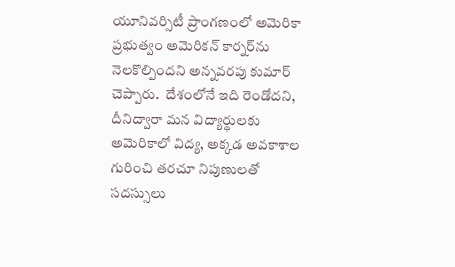యూనివర్సిటీ ప్రాంగణంలో అమెరికా ప్రభుత్వం అమెరికన్‌ కార్నర్‌ను నెలకొల్పిందని అన్నవరపు కుమార్‌ చెప్పారు.  దేశంలోనే ఇది రెండోదని, దీనిద్వారా మన విద్యార్థులకు అమెరికాలో విద్య, అక్కడ అవకాశాల గురించి తరచూ నిపుణులతో సదస్సులు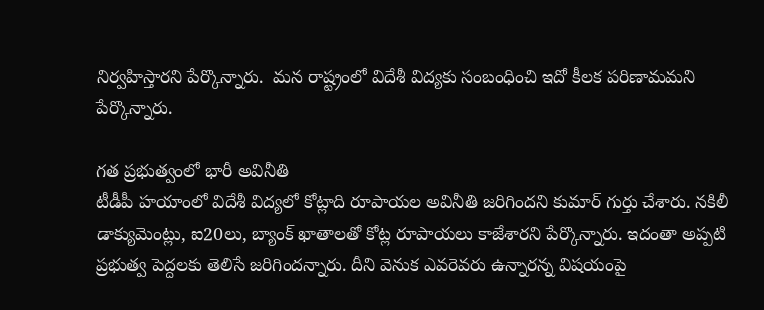నిర్వహిస్తారని పేర్కొన్నారు.  మన రాష్ట్రంలో విదేశీ విద్యకు సంబంధించి ఇదో కీలక పరిణామమని పేర్కొన్నారు.

గత ప్రభుత్వంలో భారీ అవినీతి
టీడీపీ హయాంలో విదేశీ విద్యలో కోట్లాది రూపాయల అవినీతి జరిగిందని కుమార్‌ గుర్తు చేశారు. నకిలీ డాక్యుమెంట్లు, ఐ20లు, బ్యాంక్‌ ఖాతాలతో కోట్ల రూపాయలు కాజేశారని పేర్కొన్నారు. ఇదంతా అప్పటి ప్రభుత్వ పెద్దలకు తెలిసే జరిగిందన్నారు. దీని వెనుక ఎవరెవరు ఉన్నారన్న విషయంపై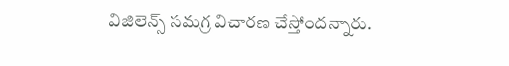విజిలెన్స్‌ సమగ్ర విచారణ చేస్తోందన్నారు.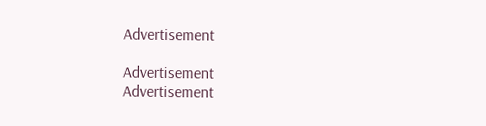Advertisement

Advertisement
Advertisement